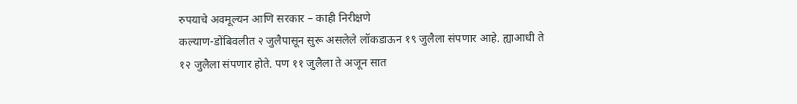रुपयाचे अवमूल्यन आणि सरकार – काही निरीक्षणे
कल्याण-डोंबिवलीत २ जुलैपासून सुरू असलेले लॉकडाऊन १९ जुलैला संपणार आहे. ह्याआधी ते
१२ जुलैला संपणार होते. पण ११ जुलैला ते अजून सात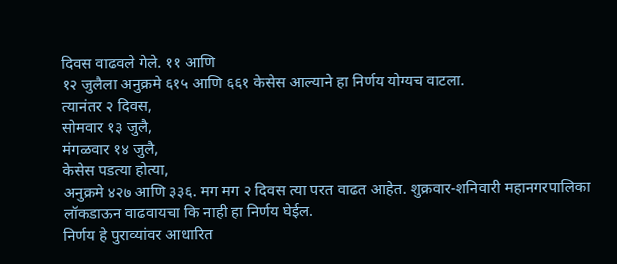दिवस वाढवले गेले. ११ आणि
१२ जुलैला अनुक्रमे ६१५ आणि ६६१ केसेस आल्याने हा निर्णय योग्यच वाटला.
त्यानंतर २ दिवस,
सोमवार १३ जुलै,
मंगळवार १४ जुलै,
केसेस पडत्या होत्या,
अनुक्रमे ४२७ आणि ३३६. मग मग २ दिवस त्या परत वाढत आहेत. शुक्रवार-शनिवारी महानगरपालिका लॉकडाऊन वाढवायचा कि नाही हा निर्णय घेईल.
निर्णय हे पुराव्यांवर आधारित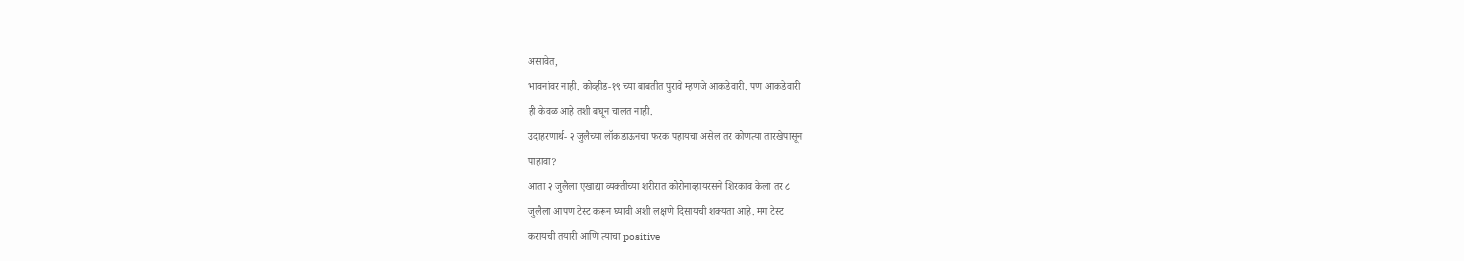असावेत,
भावनांवर नाही. कोव्हीड-१९ च्या बाबतीत पुरावे म्हणजे आकडेवारी. पण आकडेवारी
ही केवळ आहे तशी बघून चालत नाही.
उदाहरणार्थ- २ जुलैच्या लॉकडाऊनचा फरक पहायचा असेल तर कोणत्या तारखेपासून
पाहावा?
आता २ जुलैला एखाद्या व्यक्तीच्या शरीरात कोरोनाव्हायरसने शिरकाव केला तर ८
जुलैला आपण टेस्ट करून घ्यावी अशी लक्षणे दिसायची शक्यता आहे. मग टेस्ट
करायची तयारी आणि त्याचा positive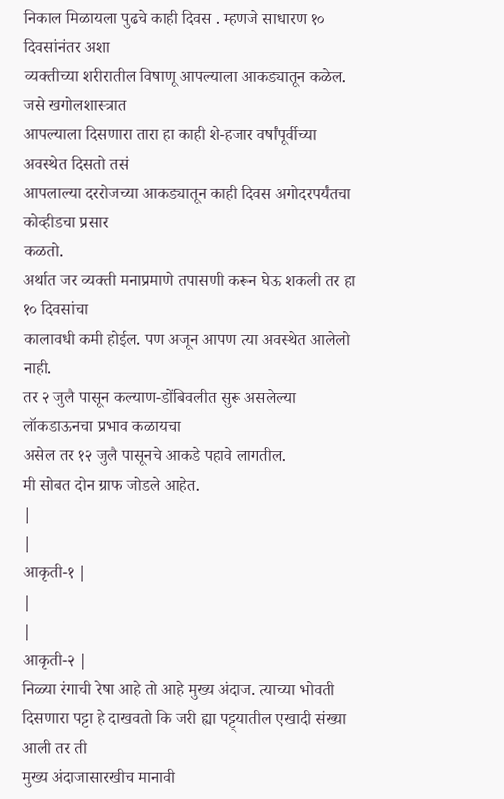निकाल मिळायला पुढचे काही दिवस . म्हणजे साधारण १० दिवसांनंतर अशा
व्यक्तीच्या शरीरातील विषाणू आपल्याला आकड्यातून कळेल. जसे खगोलशास्त्रात
आपल्याला दिसणारा तारा हा काही शे-हजार वर्षांपूर्वीच्या अवस्थेत दिसतो तसं
आपलाल्या दररोजच्या आकड्यातून काही दिवस अगोदरपर्यंतचा कोव्हीडचा प्रसार
कळतो.
अर्थात जर व्यक्ती मनाप्रमाणे तपासणी करून घेऊ शकली तर हा १० दिवसांचा
कालावधी कमी होईल. पण अजून आपण त्या अवस्थेत आलेलो नाही.
तर २ जुलै पासून कल्याण-डोंबिवलीत सुरू असलेल्या लॉकडाऊनचा प्रभाव कळायचा
असेल तर १२ जुलै पासूनचे आकडे पहावे लागतील.
मी सोबत दोन ग्राफ जोडले आहेत.
|
|
आकृती-१ |
|
|
आकृती-२ |
निळ्या रंगाची रेषा आहे तो आहे मुख्य अंदाज. त्याच्या भोवती
दिसणारा पट्टा हे दाखवतो कि जरी ह्या पट्ट्यातील एखादी संख्या आली तर ती
मुख्य अंदाजासारखीच मानावी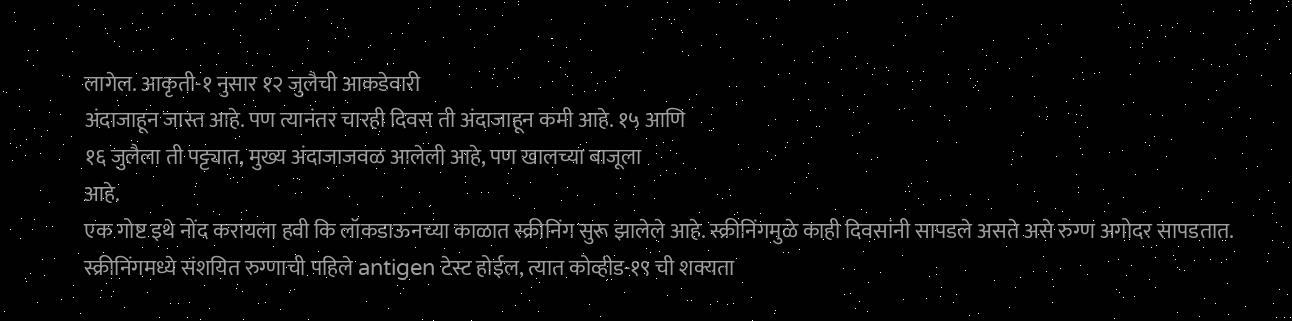लागेल. आकृती-१ नुसार १२ जुलैची आकडेवारी
अंदाजाहून जास्त आहे. पण त्यानंतर चारही दिवस ती अंदाजाहून कमी आहे. १५ आणि
१६ जुलैला ती पट्ट्यात, मुख्य अंदाजाजवळ आलेली आहे, पण खालच्या बाजूला
आहे.
एक गोष्ट इथे नोंद करायला हवी कि लॉकडाऊनच्या काळात स्क्रीनिंग सुरू झालेले आहे. स्क्रीनिंगमुळे काही दिवसांनी सापडले असते असे रुग्ण अगोदर सापडतात. स्क्रीनिंगमध्ये संशयित रुग्णाची पहिले antigen टेस्ट होईल, त्यात कोव्हीड-१९ ची शक्यता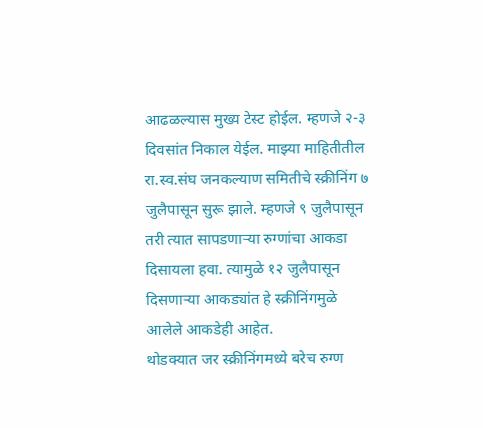आढळल्यास मुख्य टेस्ट होईल. म्हणजे २-३ दिवसांत निकाल येईल. माझ्या माहितीतील रा.स्व.संघ जनकल्याण समितीचे स्क्रीनिंग ७ जुलैपासून सुरू झाले. म्हणजे ९ जुलैपासून तरी त्यात सापडणाऱ्या रुग्णांचा आकडा दिसायला हवा. त्यामुळे १२ जुलैपासून दिसणाऱ्या आकड्यांत हे स्क्रीनिंगमुळे आलेले आकडेही आहेत.
थोडक्यात जर स्क्रीनिंगमध्ये बरेच रुग्ण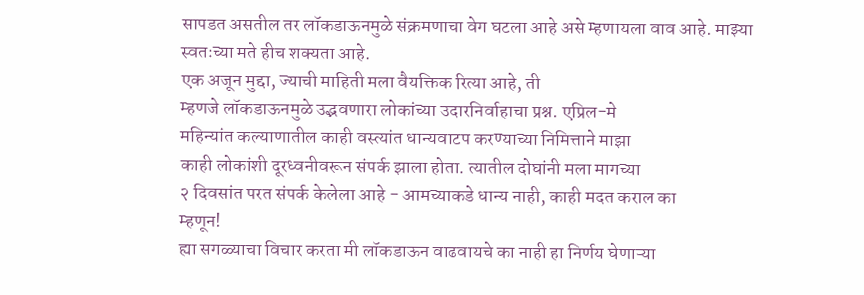सापडत असतील तर लॉकडाऊनमुळे संक्रमणाचा वेग घटला आहे असे म्हणायला वाव आहे. माझ्या स्वतःच्या मते हीच शक्यता आहे.
एक अजून मुद्दा, ज्याची माहिती मला वैयक्तिक रित्या आहे, ती
म्हणजे लॉकडाऊनमुळे उद्भवणारा लोकांच्या उदारनिर्वाहाचा प्रश्न. एप्रिल-मे
महिन्यांत कल्याणातील काही वस्त्यांत धान्यवाटप करण्याच्या निमित्ताने माझा
काही लोकांशी दूरध्वनीवरून संपर्क झाला होता. त्यातील दोघांनी मला मागच्या
२ दिवसांत परत संपर्क केलेला आहे - आमच्याकडे धान्य नाही, काही मदत कराल का
म्हणून!
ह्या सगळ्याचा विचार करता मी लॉकडाऊन वाढवायचे का नाही हा निर्णय घेणाऱ्या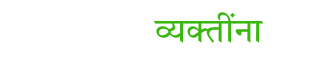व्यक्तींना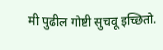मी पुढील गोष्टी सुचवू इच्छितो.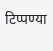टिप्पण्या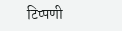टिप्पणी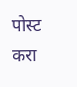पोस्ट करा